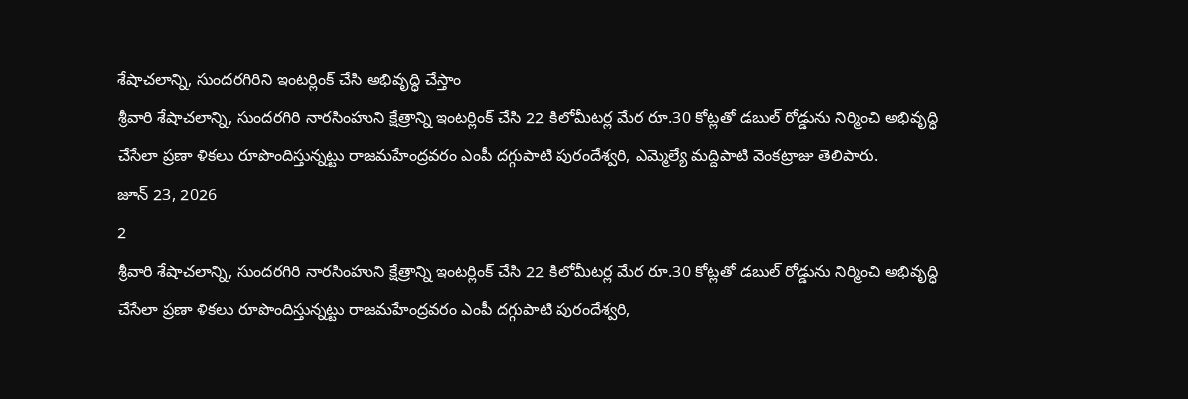శేషాచలాన్ని, సుందరగిరిని ఇంటర్లింక్ చేసి అభివృద్ధి చేస్తాం
శ్రీవారి శేషాచలాన్ని, సుందరగిరి నారసింహుని క్షేత్రాన్ని ఇంటర్లింక్ చేసి 22 కిలోమీటర్ల మేర రూ.30 కోట్లతో డబుల్ రోడ్డును నిర్మించి అభివృద్ధి చేసేలా ప్రణా ళికలు రూపొందిస్తున్నట్టు రాజమహేంద్రవరం ఎంపీ దగ్గుపాటి పురందేశ్వరి, ఎమ్మెల్యే మద్దిపాటి వెంకట్రాజు తెలిపారు.
జూన్ 23, 2026
2
శ్రీవారి శేషాచలాన్ని, సుందరగిరి నారసింహుని క్షేత్రాన్ని ఇంటర్లింక్ చేసి 22 కిలోమీటర్ల మేర రూ.30 కోట్లతో డబుల్ రోడ్డును నిర్మించి అభివృద్ధి చేసేలా ప్రణా ళికలు రూపొందిస్తున్నట్టు రాజమహేంద్రవరం ఎంపీ దగ్గుపాటి పురందేశ్వరి,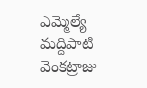ఎమ్మెల్యే మద్దిపాటి వెంకట్రాజు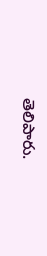తెలిపారు.